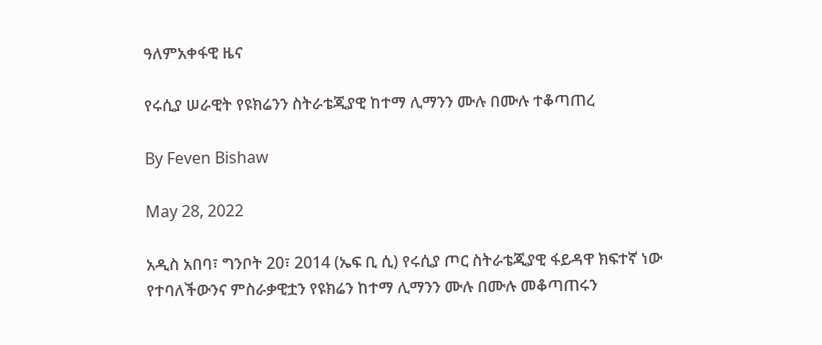ዓለምአቀፋዊ ዜና

የሩሲያ ሠራዊት የዩክሬንን ስትራቴጂያዊ ከተማ ሊማንን ሙሉ በሙሉ ተቆጣጠረ

By Feven Bishaw

May 28, 2022

አዲስ አበባ፣ ግንቦት 20፣ 2014 (ኤፍ ቢ ሲ) የሩሲያ ጦር ስትራቴጂያዊ ፋይዳዋ ክፍተኛ ነው የተባለችውንና ምስራቃዊቷን የዩክሬን ከተማ ሊማንን ሙሉ በሙሉ መቆጣጠሩን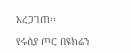አረጋገጠ፡፡

የሩሰያ ጦር በዩክሬን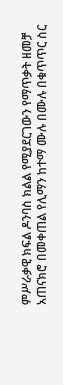ምሥራቃዊ ክፍል ዶንባስ ክልል የሚያደርገውን የማጥቃት ዘመቻ አጠናክሮ በመቀጠል የሊማን ከተማ ሙሉ በሙሉ በቁጥጥር ስር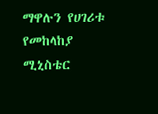ማዋሉን የሀገሪቱ የመከላከያ ሚኒስቴር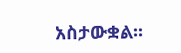አስታውቋል፡፡